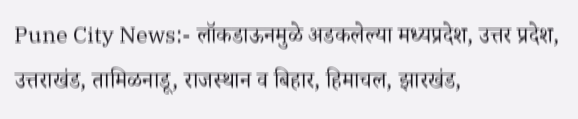Pune City News:- लॉकडाऊनमुळे अडकलेल्या मध्यप्रदेश, उत्तर प्रदेश, उत्तराखंड, तामिळनाडू, राजस्थान व बिहार, हिमाचल, झारखंड,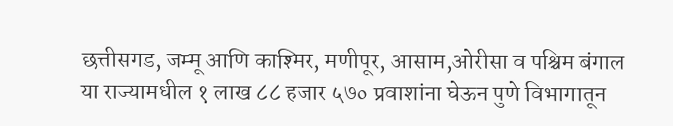छत्तीसगड, जम्मू आणि काश्मिर, मणीपूर, आसाम,ओरीसा व पश्चिम बंगाल या राज्यामधील १ लाख ८८ हजार ५७० प्रवाशांना घेऊन पुणे विभागातून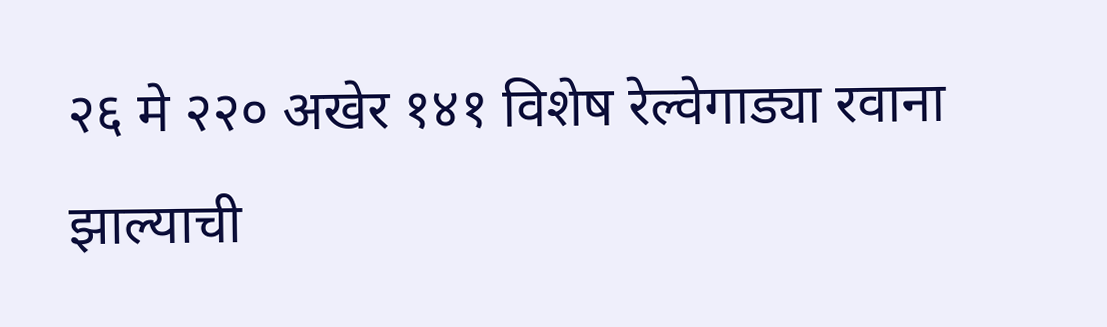२६ मे २२० अखेर १४१ विशेष रेल्वेगाड्या रवाना झाल्याची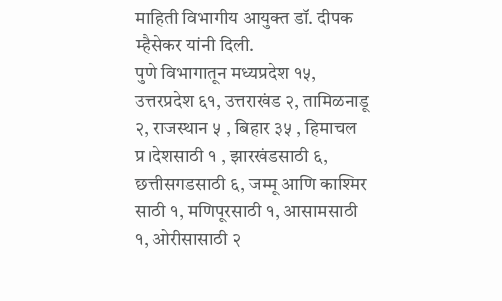माहिती विभागीय आयुक्त डॉ. दीपक म्हैसेकर यांनी दिली.
पुणे विभागातून मध्यप्रदेश १५, उत्तरप्रदेश ६१, उत्तराखंड २, तामिळनाडू २, राजस्थान ५ , बिहार ३५ , हिमाचल प्र।देशसाठी १ , झारखंडसाठी ६, छत्तीसगडसाठी ६, जम्मू आणि काश्मिर साठी १, मणिपूरसाठी १, आसामसाठी १, ओरीसासाठी २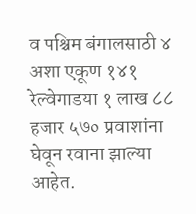व पश्चिम बंगालसाठी ४ अशा एकूण १४१ रेल्वेगाडया १ लाख ८८ हजार ५७० प्रवाशांना घेवून रवाना झाल्या आहेत.